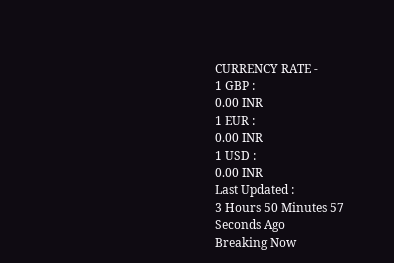CURRENCY RATE -
1 GBP :
0.00 INR
1 EUR :
0.00 INR
1 USD :
0.00 INR
Last Updated :
3 Hours 50 Minutes 57 Seconds Ago
Breaking Now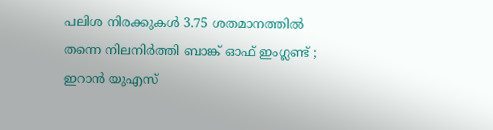പലിശ നിരക്കുകള്‍ 3.75 ശതമാനത്തില്‍ തന്നെ നിലനിര്‍ത്തി ബാങ്ക് ഓഫ് ഇംഗ്ലണ്ട് ; ഇറാന്‍ യുഎസ്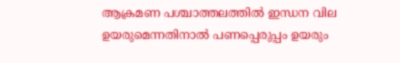ആക്രമണ പശ്ചാത്തലത്തില്‍ ഇന്ധന വില ഉയരുമെന്നതിനാല്‍ പണപ്പെരുപ്പം ഉയരും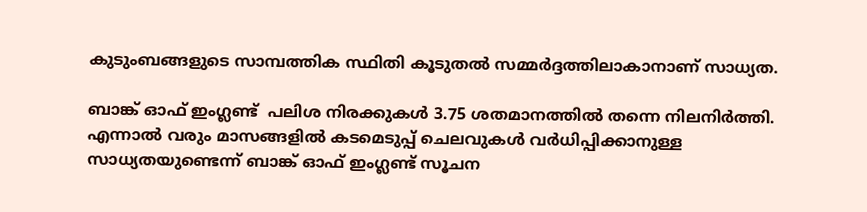കുടുംബങ്ങളുടെ സാമ്പത്തിക സ്ഥിതി കൂടുതല്‍ സമ്മര്‍ദ്ദത്തിലാകാനാണ് സാധ്യത.

ബാങ്ക് ഓഫ് ഇംഗ്ലണ്ട്  പലിശ നിരക്കുകള്‍ 3.75 ശതമാനത്തില്‍ തന്നെ നിലനിര്‍ത്തി. എന്നാല്‍ വരും മാസങ്ങളില്‍ കടമെടുപ്പ് ചെലവുകള്‍ വര്‍ധിപ്പിക്കാനുള്ള സാധ്യതയുണ്ടെന്ന് ബാങ്ക് ഓഫ് ഇംഗ്ലണ്ട് സൂചന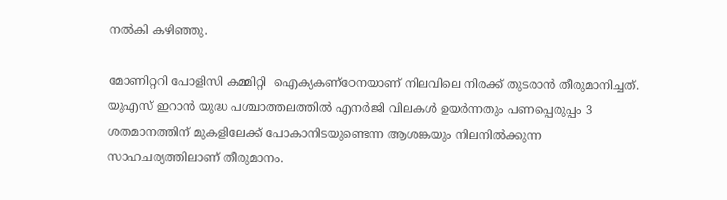നല്‍കി കഴിഞ്ഞു.

മോണിറ്ററി പോളിസി കമ്മിറ്റി  ഐക്യകണ്‌ഠേനയാണ് നിലവിലെ നിരക്ക് തുടരാന്‍ തീരുമാനിച്ചത്. യുഎസ് ഇറാന്‍ യുദ്ധ പശ്ചാത്തലത്തില്‍ എനര്‍ജി വിലകള്‍ ഉയര്‍ന്നതും പണപ്പെരുപ്പം 3 ശതമാനത്തിന് മുകളിലേക്ക് പോകാനിടയുണ്ടെന്ന ആശങ്കയും നിലനില്‍ക്കുന്ന സാഹചര്യത്തിലാണ് തീരുമാനം.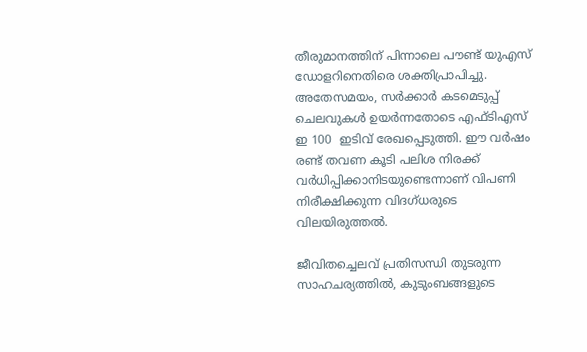തീരുമാനത്തിന് പിന്നാലെ പൗണ്ട് യുഎസ് ഡോളറിനെതിരെ ശക്തിപ്രാപിച്ചു. അതേസമയം, സര്‍ക്കാര്‍ കടമെടുപ്പ് ചെലവുകള്‍ ഉയര്‍ന്നതോടെ എഫ്ടിഎസ് ഇ 100  ഇടിവ് രേഖപ്പെടുത്തി. ഈ വര്‍ഷം രണ്ട് തവണ കൂടി പലിശ നിരക്ക് വര്‍ധിപ്പിക്കാനിടയുണ്ടെന്നാണ് വിപണി നിരീക്ഷിക്കുന്ന വിദഗ്ധരുടെ വിലയിരുത്തല്‍.

ജീവിതച്ചെലവ് പ്രതിസന്ധി തുടരുന്ന സാഹചര്യത്തില്‍, കുടുംബങ്ങളുടെ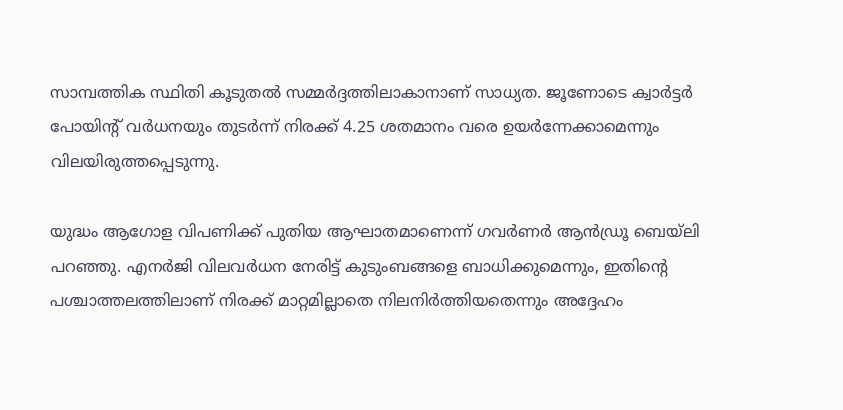സാമ്പത്തിക സ്ഥിതി കൂടുതല്‍ സമ്മര്‍ദ്ദത്തിലാകാനാണ് സാധ്യത. ജൂണോടെ ക്വാര്‍ട്ടര്‍ പോയിന്റ് വര്‍ധനയും തുടര്‍ന്ന് നിരക്ക് 4.25 ശതമാനം വരെ ഉയര്‍ന്നേക്കാമെന്നും വിലയിരുത്തപ്പെടുന്നു.

യുദ്ധം ആഗോള വിപണിക്ക് പുതിയ ആഘാതമാണെന്ന് ഗവര്‍ണര്‍ ആന്‍ഡ്രൂ ബെയ്‌ലി പറഞ്ഞു. എനര്‍ജി വിലവര്‍ധന നേരിട്ട് കുടുംബങ്ങളെ ബാധിക്കുമെന്നും, ഇതിന്റെ പശ്ചാത്തലത്തിലാണ് നിരക്ക് മാറ്റമില്ലാതെ നിലനിര്‍ത്തിയതെന്നും അദ്ദേഹം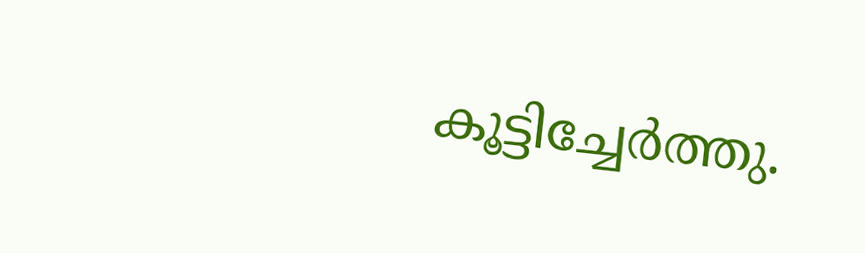കൂട്ടിച്ചേര്‍ത്തു.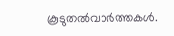കൂടുതല്‍വാര്‍ത്തകള്‍.